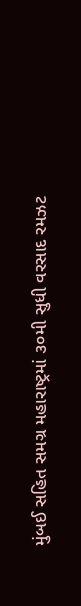મુંબઈ સહિત સમગ્ર મહારાષ્ટ્રમાં ૩૦મી સુધી વરસાદ રમઝટ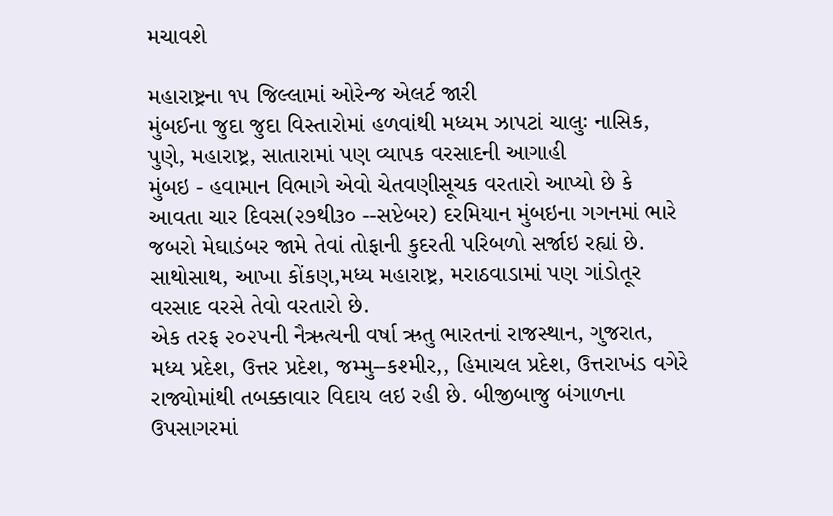મચાવશે

મહારાષ્ટ્રના ૧૫ જિલ્લામાં ઓરેન્જ એલર્ટ જારી
મુંબઈના જુદા જુદા વિસ્તારોમાં હળવાંથી મધ્યમ ઝાપટાં ચાલુઃ નાસિક, પુણે, મહારાષ્ટ્ર, સાતારામાં પણ વ્યાપક વરસાદની આગાહી
મુંબઇ - હવામાન વિભાગે એવો ચેતવણીસૂચક વરતારો આપ્યો છે કે આવતા ચાર દિવસ(૨૭થી૩૦ --સપ્ટેબર) દરમિયાન મુંબઇના ગગનમાં ભારે જબરો મેઘાડંબર જામે તેવાં તોફાની કુદરતી પરિબળો સર્જાઇ રહ્યાં છે. સાથોસાથ, આખા કોંકણ,મધ્ય મહારાષ્ટ્ર, મરાઠવાડામાં પણ ગાંડોતૂર વરસાદ વરસે તેવો વરતારો છે.
એક તરફ ૨૦૨૫ની નૈઋત્યની વર્ષા ઋતુ ભારતનાં રાજસ્થાન, ગુજરાત, મધ્ય પ્રદેશ, ઉત્તર પ્રદેશ, જમ્મુ--કશ્મીર,, હિમાચલ પ્રદેશ, ઉત્તરાખંડ વગેરે રાજ્યોમાંથી તબક્કાવાર વિદાય લઇ રહી છે. બીજીબાજુ બંગાળના ઉપસાગરમાં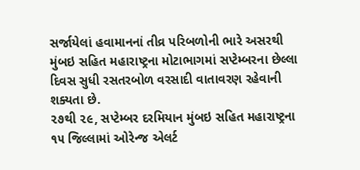સર્જાયેલાં હવામાનનાં તીવ્ર પરિબળોની ભારે અસરથી મુંબઇ સહિત મહારાષ્ટ્રના મોટાભાગમાં સપ્ટેમ્બરના છેલ્લા દિવસ સુધી રસતરબોળ વરસાદી વાતાવરણ રહેવાની શક્યતા છે.
૨૭થી ૨૯, સપ્ટેમ્બર દરમિયાન મુંબઇ સહિત મહારાષ્ટ્રના ૧૫ જિલ્લામાં ઓરેન્જ એલર્ટ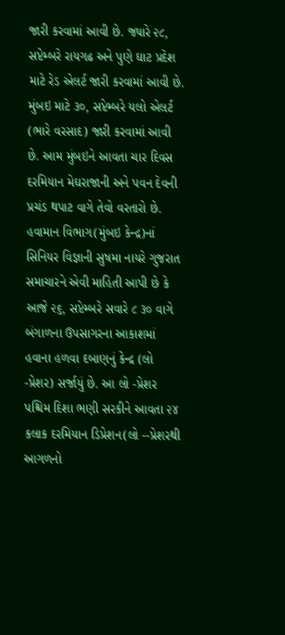જારી કરવામાં આવી છે. જ્યારે ૨૮, સપ્ટેમ્બરે રાયગઢ અને પુણે ઘાટ પ્રદેશ માટે રેડ એલર્ટ જારી કરવામાં આવી છે. મુંબઇ માટે ૩૦, સપ્ટેમ્બરે યલો એલર્ટ (ભારે વરસાદ) જારી કરવામાં આવી છે. આમ મુંબઇને આવતા ચાર દિવસ દરમિયાન મેઘરાજાની અને પવન દેવની પ્રચંડ થપાટ વાગે તેવો વરતારો છે.
હવામાન વિભાગ(મુંબઇ કેન્દ્ર)નાં સિનિયર વિજ્ઞાની સુષમા નાયરે ગુજરાત સમાચારને એવી માહિતી આપી છે કે આજે ૨૬, સપ્ટેમ્બરે સવારે ૮ ૩૦ વાગે બંગાળના ઉપસાગરના આકાશમાં હવાના હળવા દબાણનું કેન્દ્ર (લો -પ્રેશર) સર્જાયું છે. આ લો -પ્રેશર પશ્ચિમ દિશા ભણી સરકીને આવતા ૨૪ કલાક દરમિયાન ડિપ્રેશન(લો --પ્રેશરથી આગળનો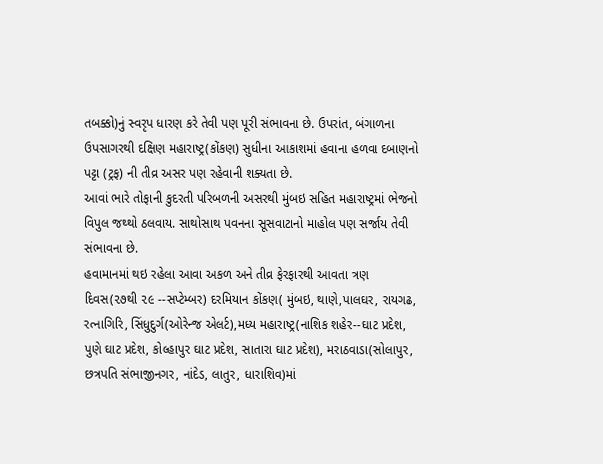તબક્કો)નું સ્વરૃપ ધારણ કરે તેવી પણ પૂરી સંભાવના છે. ઉપરાંત, બંગાળના ઉપસાગરથી દક્ષિણ મહારાષ્ટ્ર(કોંકણ) સુધીના આકાશમાં હવાના હળવા દબાણનો પટ્ટા (ટ્રફ) ની તીવ્ર અસર પણ રહેવાની શક્યતા છે.
આવાં ભારે તોફાની કુદરતી પરિબળની અસરથી મુંબઇ સહિત મહારાષ્ટ્રમાં ભેજનો વિપુલ જથ્થો ઠલવાય. સાથોસાથ પવનના સૂસવાટાનો માહોલ પણ સર્જાય તેવી સંભાવના છે.
હવામાનમાં થઇ રહેલા આવા અકળ અને તીવ્ર ફેરફારથી આવતા ત્રણ દિવસ(૨૭થી ૨૯ --સપ્ટેમ્બર) દરમિયાન કોંકણ( મુંબઇ, થાણે,પાલઘર, રાયગઢ, રત્નાગિરિ, સિંધુદુર્ગ(ઓરેન્જ એલર્ટ),મધ્ય મહારાષ્ટ્ર(નાશિક શહેર--ઘાટ પ્રદેશ, પુણે ઘાટ પ્રદેશ, કોલ્હાપુર ઘાટ પ્રદેશ, સાતારા ઘાટ પ્રદેશ), મરાઠવાડા(સોલાપુર, છત્રપતિ સંભાજીનગર, નાંદેડ, લાતુર, ધારાશિવ)માં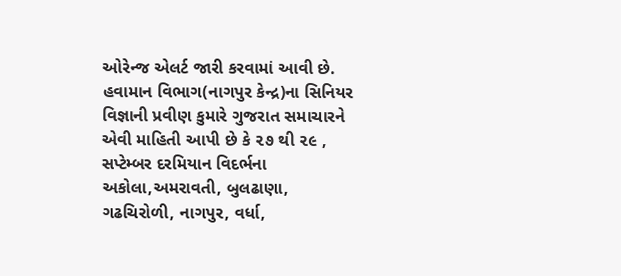ઓરેન્જ એલર્ટ જારી કરવામાં આવી છે.
હવામાન વિભાગ(નાગપુર કેન્દ્ર)ના સિનિયર વિજ્ઞાની પ્રવીણ કુમારે ગુજરાત સમાચારને એવી માહિતી આપી છે કે ૨૭ થી ૨૯ , સપ્ટેમ્બર દરમિયાન વિદર્ભના અકોલા,અમરાવતી, બુલઢાણા, ગઢચિરોળી, નાગપુર, વર્ધા,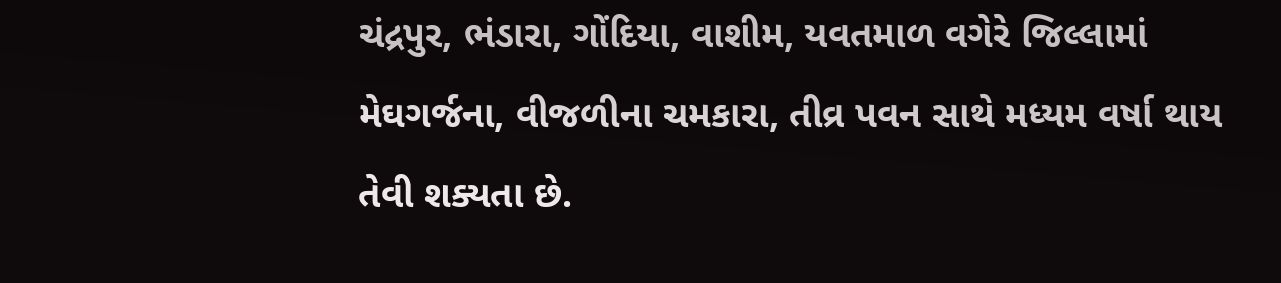ચંદ્રપુર, ભંડારા, ગોંદિયા, વાશીમ, યવતમાળ વગેરે જિલ્લામાં મેઘગર્જના, વીજળીના ચમકારા, તીવ્ર પવન સાથે મધ્યમ વર્ષા થાય તેવી શક્યતા છે.